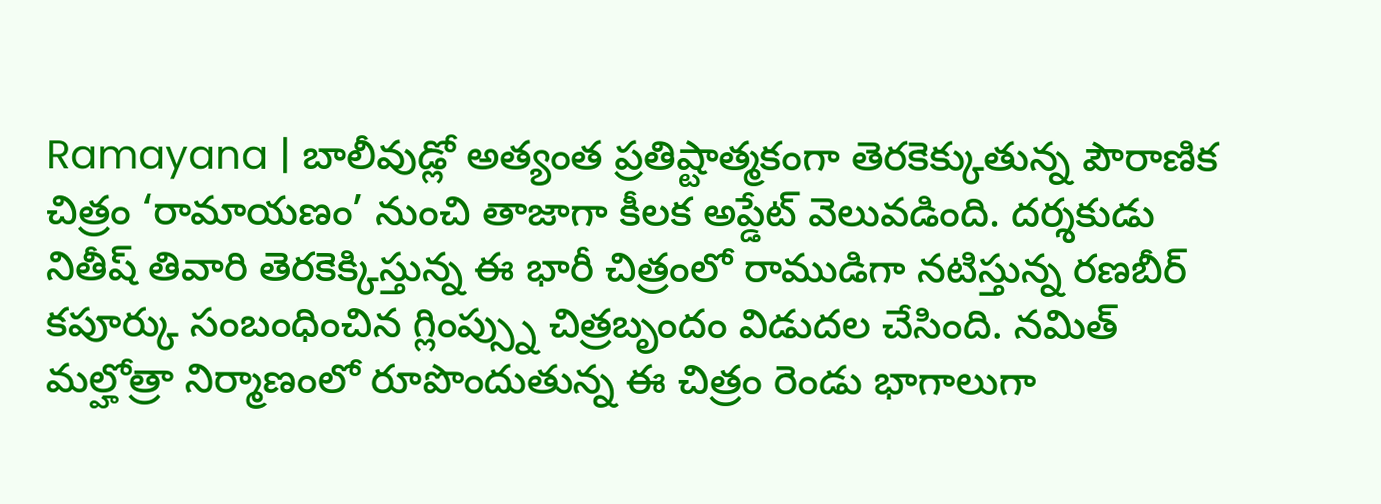Ramayana | బాలీవుడ్లో అత్యంత ప్రతిష్టాత్మకంగా తెరకెక్కుతున్న పౌరాణిక చిత్రం ‘రామాయణం’ నుంచి తాజాగా కీలక అప్డేట్ వెలువడింది. దర్శకుడు నితీష్ తివారి తెరకెక్కిస్తున్న ఈ భారీ చిత్రంలో రాముడిగా నటిస్తున్న రణబీర్ కపూర్కు సంబంధించిన గ్లింప్స్ను చిత్రబృందం విడుదల చేసింది. నమిత్ మల్హోత్రా నిర్మాణంలో రూపొందుతున్న ఈ చిత్రం రెండు భాగాలుగా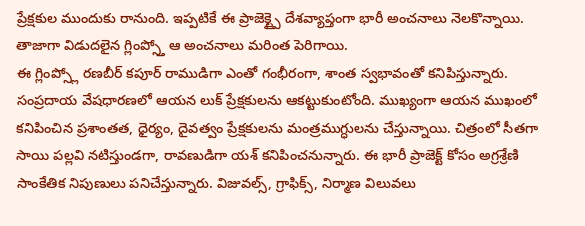ప్రేక్షకుల ముందుకు రానుంది. ఇప్పటికే ఈ ప్రాజెక్ట్పై దేశవ్యాప్తంగా భారీ అంచనాలు నెలకొన్నాయి. తాజాగా విడుదలైన గ్లింప్స్తో ఆ అంచనాలు మరింత పెరిగాయి.
ఈ గ్లింప్స్లో రణబీర్ కపూర్ రాముడిగా ఎంతో గంభీరంగా, శాంత స్వభావంతో కనిపిస్తున్నారు. సంప్రదాయ వేషధారణలో ఆయన లుక్ ప్రేక్షకులను ఆకట్టుకుంటోంది. ముఖ్యంగా ఆయన ముఖంలో కనిపించిన ప్రశాంతత, ధైర్యం, దైవత్వం ప్రేక్షకులను మంత్రముగ్ధులను చేస్తున్నాయి. చిత్రంలో సీతగా సాయి పల్లవి నటిస్తుండగా, రావణుడిగా యశ్ కనిపించనున్నారు. ఈ భారీ ప్రాజెక్ట్ కోసం అగ్రశ్రేణి సాంకేతిక నిపుణులు పనిచేస్తున్నారు. విజువల్స్, గ్రాఫిక్స్, నిర్మాణ విలువలు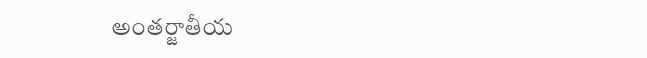అంతర్జాతీయ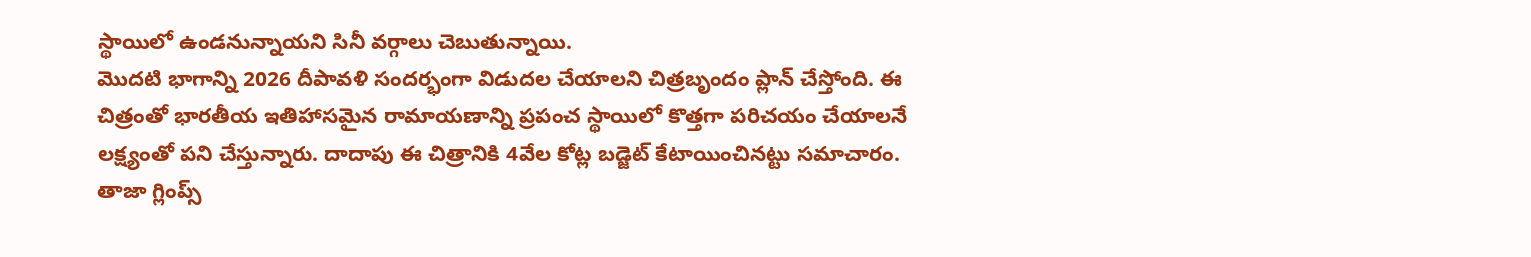స్థాయిలో ఉండనున్నాయని సినీ వర్గాలు చెబుతున్నాయి.
మొదటి భాగాన్ని 2026 దీపావళి సందర్భంగా విడుదల చేయాలని చిత్రబృందం ప్లాన్ చేస్తోంది. ఈ చిత్రంతో భారతీయ ఇతిహాసమైన రామాయణాన్ని ప్రపంచ స్థాయిలో కొత్తగా పరిచయం చేయాలనే లక్ష్యంతో పని చేస్తున్నారు. దాదాపు ఈ చిత్రానికి 4వేల కోట్ల బడ్జెట్ కేటాయించినట్టు సమాచారం. తాజా గ్లింప్స్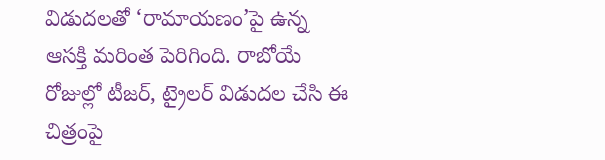విడుదలతో ‘రామాయణం’పై ఉన్న ఆసక్తి మరింత పెరిగింది. రాబోయే రోజుల్లో టీజర్, ట్రైలర్ విడుదల చేసి ఈ చిత్రంపై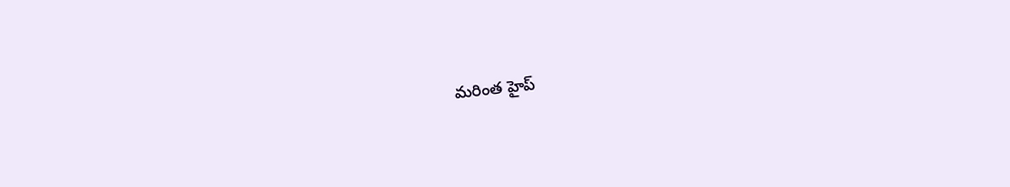మరింత హైప్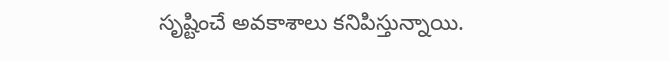సృష్టించే అవకాశాలు కనిపిస్తున్నాయి.